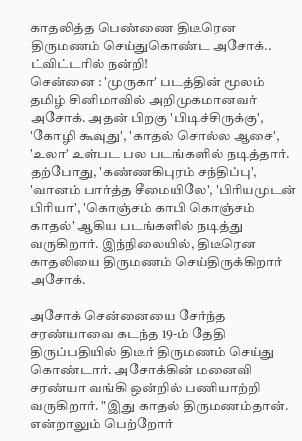காதலித்த பெண்ணை திடீரென திருமணம் செய்துகொண்ட அசோக்.. ட்விட்டரில் நன்றி!
சென்னை : 'முருகா' படத்தின் மூலம் தமிழ் சினிமாவில் அறிமுகமானவர் அசோக். அதன் பிறகு 'பிடிச்சிருக்கு', 'கோழி கூவுது', 'காதல் சொல்ல ஆசை', 'உலா' உள்பட பல படங்களில் நடித்தார்.
தற்போது, 'கண்ணகிபுரம் சந்திப்பு', 'வானம் பார்த்த சீமையிலே', 'பிரியமுடன் பிரியா', 'கொஞ்சம் காபி கொஞ்சம் காதல்' ஆகிய படங்களில் நடித்து வருகிறார். இந்நிலையில், திடீரென காதலியை திருமணம் செய்திருக்கிறார் அசோக்.

அசோக் சென்னையை சேர்ந்த சரண்யாவை கடந்த 19-ம் தேதி திருப்பதியில் திடீர் திருமணம் செய்து கொண்டார். அசோக்கின் மனைவி சரண்யா வங்கி ஒன்றில் பணியாற்றி வருகிறார். "இது காதல் திருமணம்தான். என்றாலும் பெற்றோர்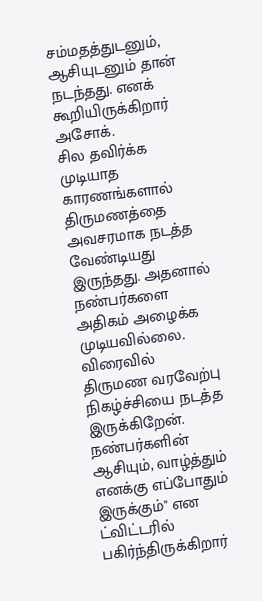சம்மதத்துடனும், ஆசியுடனும் தான் நடந்தது. எனக் கூறியிருக்கிறார் அசோக்.
சில தவிர்க்க முடியாத காரணங்களால் திருமணத்தை அவசரமாக நடத்த வேண்டியது இருந்தது. அதனால் நண்பர்களை அதிகம் அழைக்க முடியவில்லை. விரைவில் திருமண வரவேற்பு நிகழ்ச்சியை நடத்த இருக்கிறேன். நண்பர்களின் ஆசியும், வாழ்த்தும் எனக்கு எப்போதும் இருக்கும்" என ட்விட்டரில் பகிர்ந்திருக்கிறார்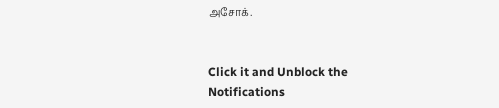அசோக்.


Click it and Unblock the Notifications